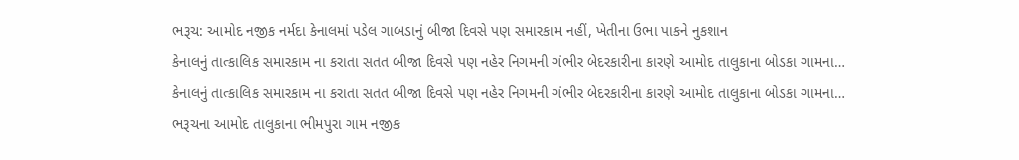ભરૂચ: આમોદ નજીક નર્મદા કેનાલમાં પડેલ ગાબડાનું બીજા દિવસે પણ સમારકામ નહીં, ખેતીના ઉભા પાકને નુકશાન
કેનાલનું તાત્કાલિક સમારકામ ના કરાતા સતત બીજા દિવસે પણ નહેર નિગમની ગંભીર બેદરકારીના કારણે આમોદ તાલુકાના બોડકા ગામના…
કેનાલનું તાત્કાલિક સમારકામ ના કરાતા સતત બીજા દિવસે પણ નહેર નિગમની ગંભીર બેદરકારીના કારણે આમોદ તાલુકાના બોડકા ગામના…
ભરૂચના આમોદ તાલુકાના ભીમપુરા ગામ નજીક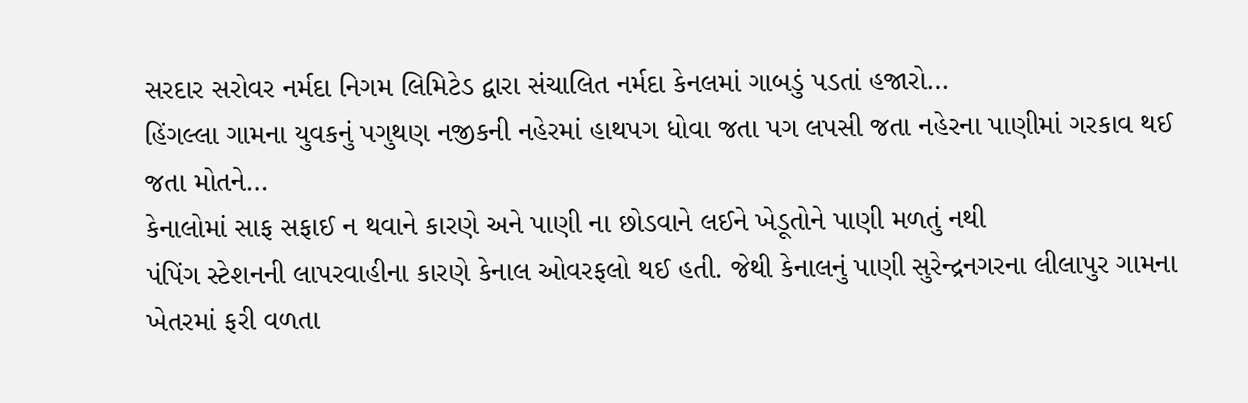સરદાર સરોવર નર્મદા નિગમ લિમિટેડ દ્વારા સંચાલિત નર્મદા કેનલમાં ગાબડું પડતાં હજારો…
હિંગલ્લા ગામના યુવકનું પગુથણ નજીકની નહેરમાં હાથપગ ધોવા જતા પગ લપસી જતા નહેરના પાણીમાં ગરકાવ થઈ જતા મોતને…
કેનાલોમાં સાફ સફાઈ ન થવાને કારણે અને પાણી ના છોડવાને લઈને ખેડૂતોને પાણી મળતું નથી
પંપિંગ સ્ટેશનની લાપરવાહીના કારણે કેનાલ ઓવરફલો થઈ હતી. જેથી કેનાલનું પાણી સુરેન્દ્રનગરના લીલાપુર ગામના ખેતરમાં ફરી વળતા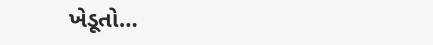ખેડૂતો…